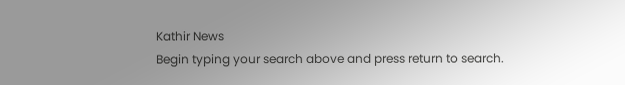Kathir News
Begin typing your search above and press return to search.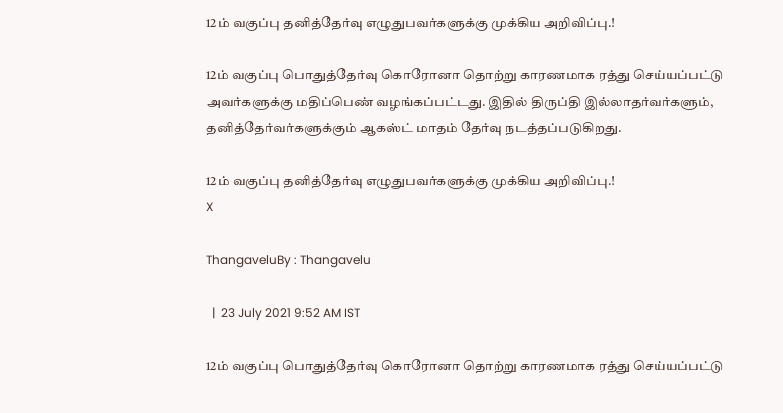12ம் வகுப்பு தனித்தேர்வு எழுதுபவர்களுக்கு முக்கிய அறிவிப்பு.!

12ம் வகுப்பு பொதுத்தேர்வு கொரோனா தொற்று காரணமாக ரத்து செய்யப்பட்டு அவர்களுக்கு மதிப்பெண் வழங்கப்பட்டது. இதில் திருப்தி இல்லாதர்வர்களும், தனித்தேர்வர்களுக்கும் ஆகஸ்ட் மாதம் தேர்வு நடத்தப்படுகிறது.

12ம் வகுப்பு தனித்தேர்வு எழுதுபவர்களுக்கு முக்கிய அறிவிப்பு.!
X

ThangaveluBy : Thangavelu

  |  23 July 2021 9:52 AM IST

12ம் வகுப்பு பொதுத்தேர்வு கொரோனா தொற்று காரணமாக ரத்து செய்யப்பட்டு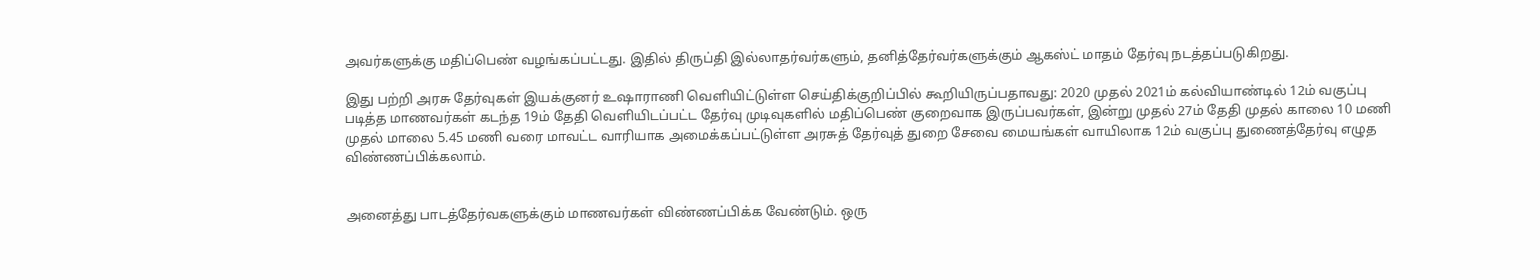அவர்களுக்கு மதிப்பெண் வழங்கப்பட்டது. இதில் திருப்தி இல்லாதர்வர்களும், தனித்தேர்வர்களுக்கும் ஆகஸ்ட் மாதம் தேர்வு நடத்தப்படுகிறது.

இது பற்றி அரசு தேர்வுகள் இயக்குனர் உஷாராணி வெளியிட்டுள்ள செய்திக்குறிப்பில் கூறியிருப்பதாவது: 2020 முதல் 2021ம் கல்வியாண்டில் 12ம் வகுப்பு படித்த மாணவர்கள் கடந்த 19ம் தேதி வெளியிடப்பட்ட தேர்வு முடிவுகளில் மதிப்பெண் குறைவாக இருப்பவர்கள், இன்று முதல் 27ம் தேதி முதல் காலை 10 மணி முதல் மாலை 5.45 மணி வரை மாவட்ட வாரியாக அமைக்கப்பட்டுள்ள அரசுத் தேர்வுத் துறை சேவை மையங்கள் வாயிலாக 12ம் வகுப்பு துணைத்தேர்வு எழுத விண்ணப்பிக்கலாம்.


அனைத்து பாடத்தேர்வகளுக்கும் மாணவர்கள் விண்ணப்பிக்க வேண்டும். ஒரு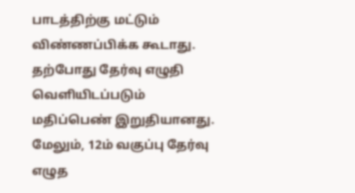பாடத்திற்கு மட்டும் விண்ணப்பிக்க கூடாது. தற்போது தேர்வு எழுதி வெளியிடப்படும் மதிப்பெண் இறுதியானது. மேலும், 12ம் வகுப்பு தேர்வு எழுத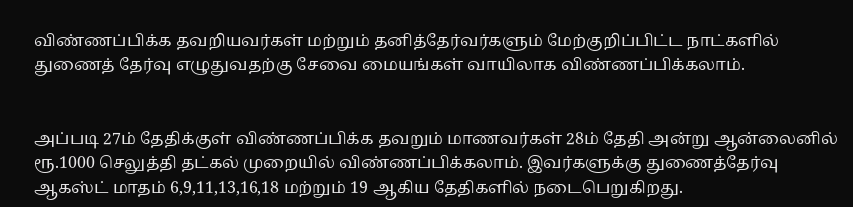விண்ணப்பிக்க தவறியவர்கள் மற்றும் தனித்தேர்வர்களும் மேற்குறிப்பிட்ட நாட்களில் துணைத் தேர்வு எழுதுவதற்கு சேவை மையங்கள் வாயிலாக விண்ணப்பிக்கலாம்.


அப்படி 27ம் தேதிக்குள் விண்ணப்பிக்க தவறும் மாணவர்கள் 28ம் தேதி அன்று ஆன்லைனில் ரூ.1000 செலுத்தி தட்கல் முறையில் விண்ணப்பிக்கலாம். இவர்களுக்கு துணைத்தேர்வு ஆகஸ்ட் மாதம் 6,9,11,13,16,18 மற்றும் 19 ஆகிய தேதிகளில் நடைபெறுகிறது.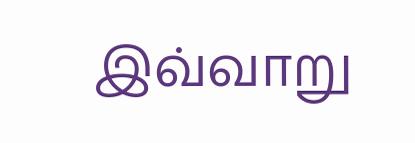இவ்வாறு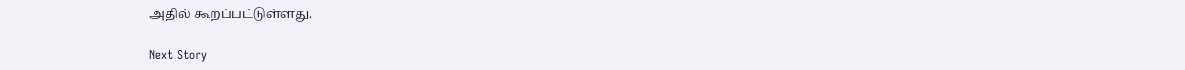அதில் கூறப்பட்டுள்ளது.

Next Story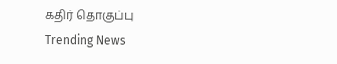கதிர் தொகுப்பு
Trending News